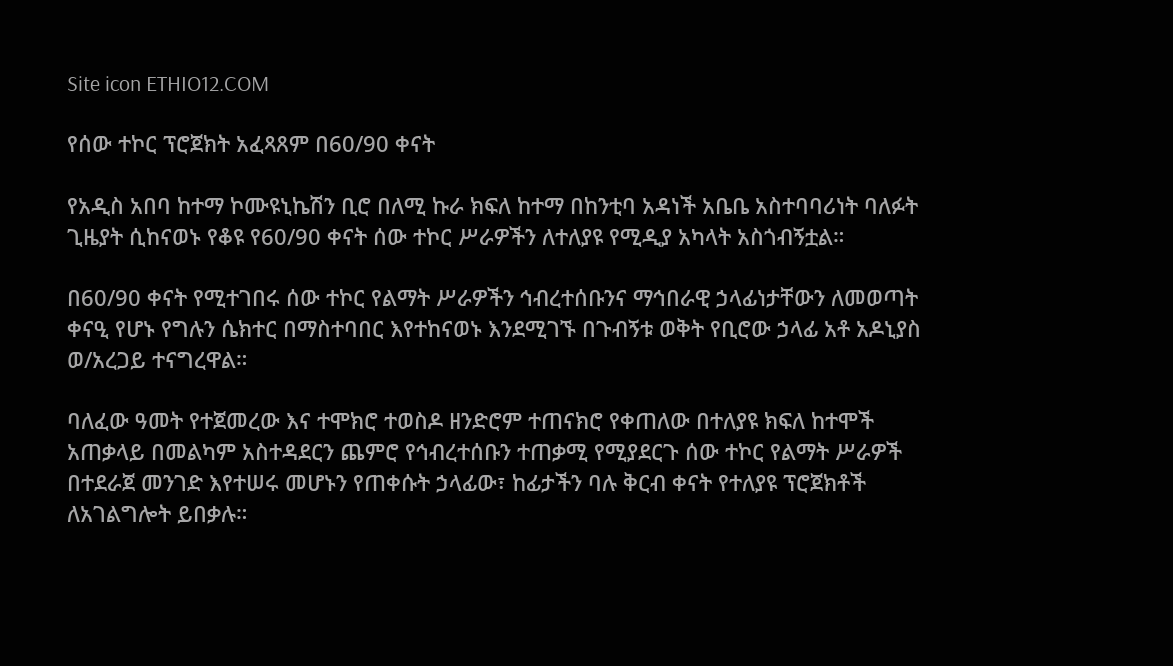Site icon ETHIO12.COM

የሰው ተኮር ፕሮጀክት አፈጻጸም በ60/90 ቀናት

የአዲስ አበባ ከተማ ኮሙዩኒኬሽን ቢሮ በለሚ ኩራ ክፍለ ከተማ በከንቲባ አዳነች አቤቤ አስተባባሪነት ባለፉት ጊዜያት ሲከናወኑ የቆዩ የ60/90 ቀናት ሰው ተኮር ሥራዎችን ለተለያዩ የሚዲያ አካላት አስጎብኝቷል።

በ60/90 ቀናት የሚተገበሩ ሰው ተኮር የልማት ሥራዎችን ኅብረተሰቡንና ማኅበራዊ ኃላፊነታቸውን ለመወጣት ቀናዒ የሆኑ የግሉን ሴክተር በማስተባበር እየተከናወኑ እንደሚገኙ በጉብኝቱ ወቅት የቢሮው ኃላፊ አቶ አዶኒያስ ወ/አረጋይ ተናግረዋል።

ባለፈው ዓመት የተጀመረው እና ተሞክሮ ተወስዶ ዘንድሮም ተጠናክሮ የቀጠለው በተለያዩ ክፍለ ከተሞች አጠቃላይ በመልካም አስተዳደርን ጨምሮ የኅብረተሰቡን ተጠቃሚ የሚያደርጉ ሰው ተኮር የልማት ሥራዎች በተደራጀ መንገድ እየተሠሩ መሆኑን የጠቀሱት ኃላፊው፣ ከፊታችን ባሉ ቅርብ ቀናት የተለያዩ ፕሮጀክቶች ለአገልግሎት ይበቃሉ።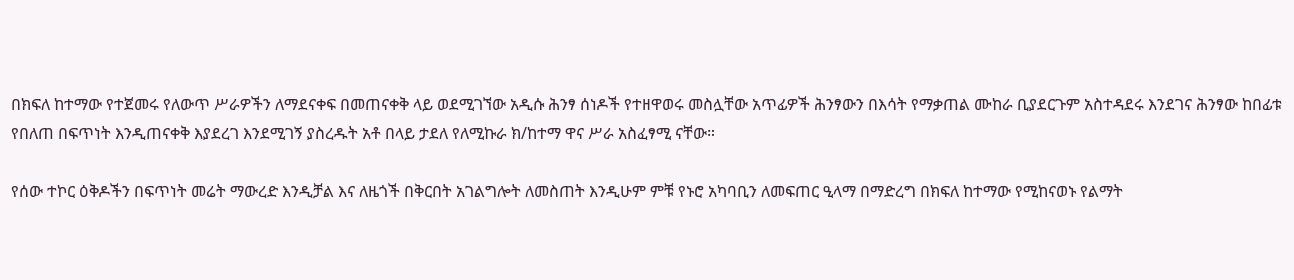በክፍለ ከተማው የተጀመሩ የለውጥ ሥራዎችን ለማደናቀፍ በመጠናቀቅ ላይ ወደሚገኘው አዲሱ ሕንፃ ሰነዶች የተዘዋወሩ መስሏቸው አጥፊዎች ሕንፃውን በእሳት የማቃጠል ሙከራ ቢያደርጉም አስተዳደሩ እንደገና ሕንፃው ከበፊቱ የበለጠ በፍጥነት እንዲጠናቀቅ እያደረገ እንደሚገኝ ያስረዱት አቶ በላይ ታደለ የለሚኩራ ክ/ከተማ ዋና ሥራ አስፈፃሚ ናቸው።

የሰው ተኮር ዕቅዶችን በፍጥነት መሬት ማውረድ እንዲቻል እና ለዜጎች በቅርበት አገልግሎት ለመስጠት እንዲሁም ምቹ የኑሮ አካባቢን ለመፍጠር ዒላማ በማድረግ በክፍለ ከተማው የሚከናወኑ የልማት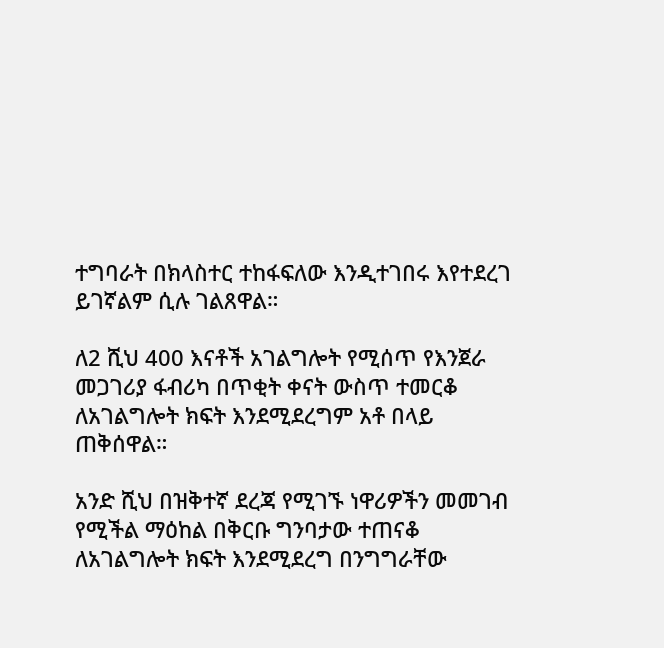ተግባራት በክላስተር ተከፋፍለው እንዲተገበሩ እየተደረገ ይገኛልም ሲሉ ገልጸዋል።

ለ2 ሺህ 400 እናቶች አገልግሎት የሚሰጥ የእንጀራ መጋገሪያ ፋብሪካ በጥቂት ቀናት ውስጥ ተመርቆ ለአገልግሎት ክፍት እንደሚደረግም አቶ በላይ ጠቅሰዋል።

አንድ ሺህ በዝቅተኛ ደረጃ የሚገኙ ነዋሪዎችን መመገብ የሚችል ማዕከል በቅርቡ ግንባታው ተጠናቆ ለአገልግሎት ክፍት እንደሚደረግ በንግግራቸው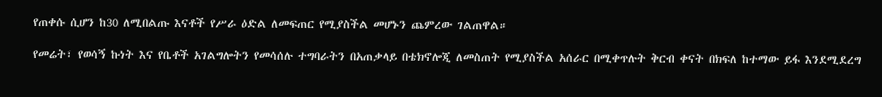የጠቀሱ ሲሆን ከ30 ለሚበልጡ እናቶች የሥራ ዕድል ለመፍጠር የሚያስችል መሆኑን ጨምረው ገልጠዋል።

የመሬት፣ የወሳኝ ኩነት እና የቤቶች አገልግሎትን የመሳሰሉ ተግባራትን በአጠቃላይ በቴክኖሎጂ ለመስጠት የሚያስችል አሰራር በሚቀጥሉት ቅርብ ቀናት በክፍለ ከተማው ይፋ እንደሚደረግ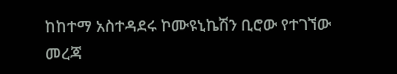ከከተማ አስተዳደሩ ኮሙዩኒኬሽን ቢሮው የተገኘው መረጃ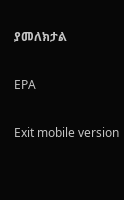ያመለክታል

EPA

Exit mobile version